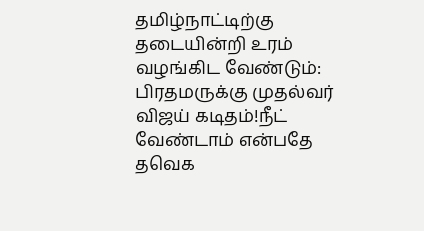தமிழ்நாட்டிற்கு தடையின்றி உரம் வழங்கிட வேண்டும்: பிரதமருக்கு முதல்வர் விஜய் கடிதம்!நீட் வேண்டாம் என்பதே தவெக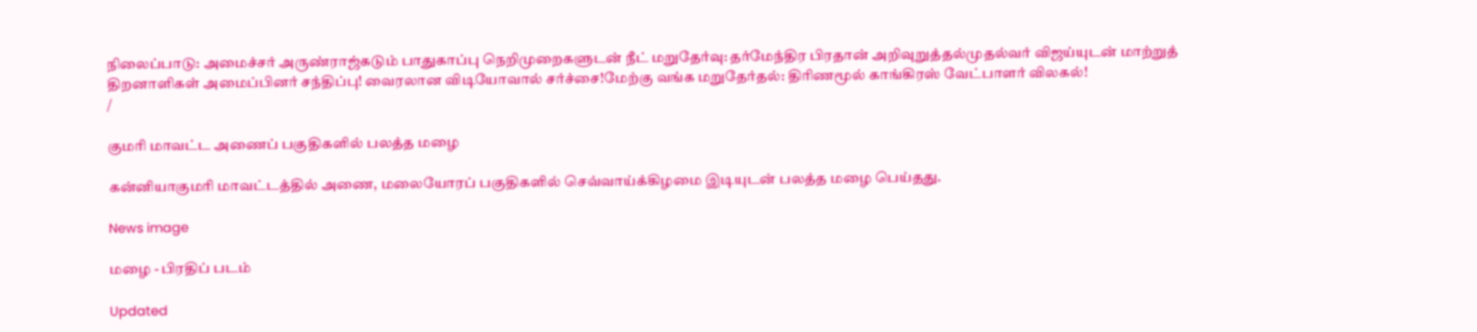நிலைப்பாடு: அமைச்சர் அருண்ராஜ்கடும் பாதுகாப்பு நெறிமுறைகளுடன் நீட் மறுதேர்வு: தர்மேந்திர பிரதான் அறிவுறுத்தல்முதல்வர் விஜய்யுடன் மாற்றுத் திறனாளிகள் அமைப்பினர் சந்திப்பு! வைரலான விடியோவால் சர்ச்சை!மேற்கு வங்க மறுதேர்தல்: திரிணமூல் காங்கிரஸ் வேட்பாளர் விலகல்!
/

குமரி மாவட்ட அணைப் பகுதிகளில் பலத்த மழை

கன்னியாகுமரி மாவட்டத்தில் அணை, மலையோரப் பகுதிகளில் செவ்வாய்க்கிழமை இடியுடன் பலத்த மழை பெய்தது.

News image

மழை - பிரதிப் படம்

Updated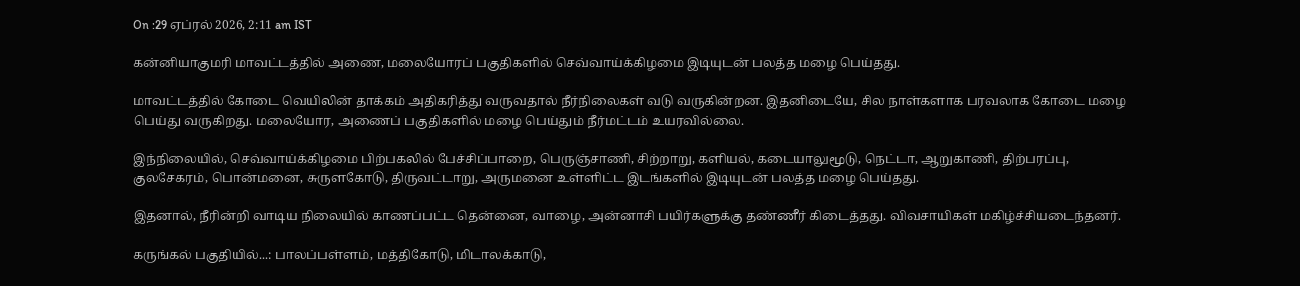On :29 ஏப்ரல் 2026, 2:11 am IST

கன்னியாகுமரி மாவட்டத்தில் அணை, மலையோரப் பகுதிகளில் செவ்வாய்க்கிழமை இடியுடன் பலத்த மழை பெய்தது.

மாவட்டத்தில் கோடை வெயிலின் தாக்கம் அதிகரித்து வருவதால் நீர்நிலைகள் வடு வருகின்றன. இதனிடையே, சில நாள்களாக பரவலாக கோடை மழை பெய்து வருகிறது. மலையோர, அணைப் பகுதிகளில் மழை பெய்தும் நீர்மட்டம் உயரவில்லை.

இந்நிலையில், செவ்வாய்க்கிழமை பிற்பகலில் பேச்சிப்பாறை, பெருஞ்சாணி, சிற்றாறு, களியல், கடையாலுமூடு, நெட்டா, ஆறுகாணி, திற்பரப்பு, குலசேகரம், பொன்மனை, சுருளகோடு, திருவட்டாறு, அருமனை உள்ளிட்ட இடங்களில் இடியுடன் பலத்த மழை பெய்தது.

இதனால், நீரின்றி வாடிய நிலையில் காணப்பட்ட தென்னை, வாழை, அன்னாசி பயிர்களுக்கு தண்ணீர் கிடைத்தது. விவசாயிகள் மகிழ்ச்சியடைந்தனர்.

கருங்கல் பகுதியில்...: பாலப்பள்ளம், மத்திகோடு, மிடாலக்காடு,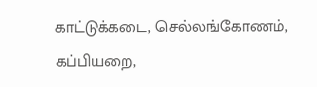காட்டுக்கடை, செல்லங்கோணம், கப்பியறை,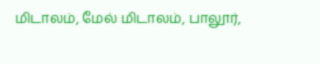மிடாலம், மேல் மிடாலம், பாலூர்,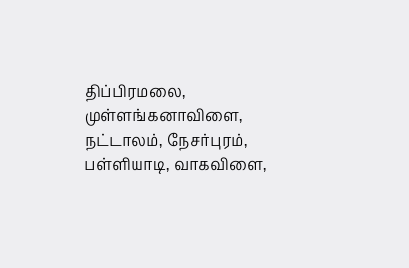திப்பிரமலை, முள்ளங்கனாவிளை, நட்டாலம், நேசர்புரம், பள்ளியாடி, வாகவிளை,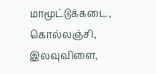மாமூட்டுக்கடை, கொல்லஞ்சி, இலவுவிளை,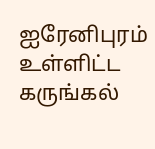ஐரேனிபுரம் உள்ளிட்ட கருங்கல்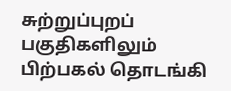சுற்றுப்புறப் பகுதிகளிலும் பிற்பகல் தொடங்கி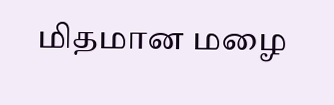மிதமான மழை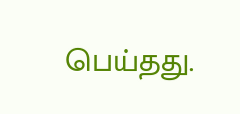பெய்தது.